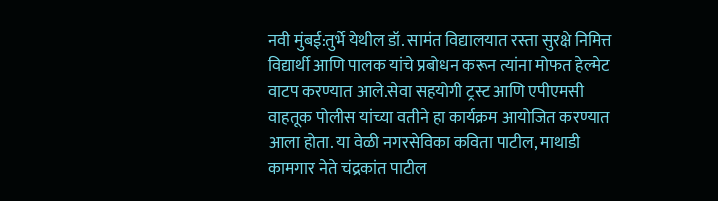नवी मुंबई:तुर्भे येथील डॉ. सामंत विद्यालयात रस्ता सुरक्षे निमित्त विद्यार्थी आणि पालक यांचे प्रबोधन करून त्यांना मोफत हेल्मेट वाटप करण्यात आले.सेवा सहयोगी ट्रस्ट आणि एपीएमसी वाहतूक पोलीस यांच्या वतीने हा कार्यक्रम आयोजित करण्यात आला होता. या वेळी नगरसेविका कविता पाटील, माथाडी कामगार नेते चंद्रकांत पाटील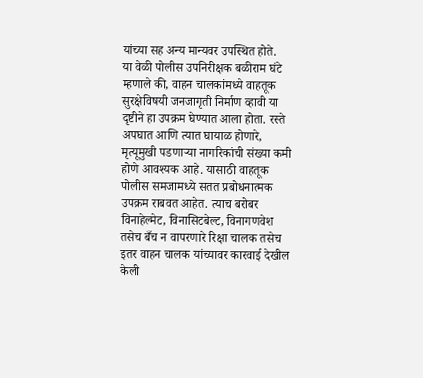यांच्या सह अन्य मान्यवर उपस्थित होते.
या वेळी पोलीस उपनिरीक्षक बळीराम घंटे म्हणाले की, वाहन चालकांमध्ये वाहतूक सुरक्षेविषयी जनजागृती निर्माण व्हावी या दृष्टीने हा उपक्रम घेण्यात आला होता. रस्ते अपघात आणि त्यात घायाळ होणारे, मृत्यूमुखी पडणाऱ्या नागरिकांची संख्या कमी होणे आवश्यक आहे. यासाठी वाहतूक पोलीस समजामध्ये सतत प्रबोधनात्मक उपक्रम राबवत आहेत. त्याच बरोबर विनाहेल्मेट, विनासिटबेल्ट, विनागणवेश तसेच बँच न वापरणारे रिक्षा चालक तसेच इतर वाहन चालक यांच्यावर कारवाई देखील केली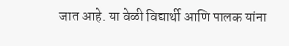जात आहे. या वेळी विद्यार्थी आणि पालक यांना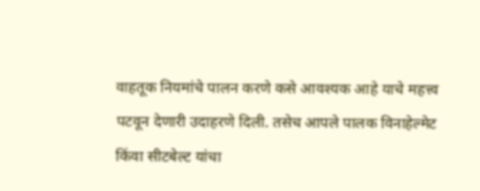वाहतूक नियमांचे पालन करणे कसे आवश्यक आहे याचे महत्त्व पटवून देणारी उदाहरणे दिली. तसेच आपले पालक विनाहेल्मेट किंवा सीटबेल्ट यांचा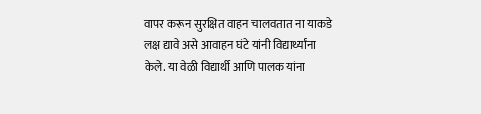वापर करून सुरक्षित वाहन चालवतात ना याकडे लक्ष द्यावे असे आवाहन घंटे यांनी विद्यार्थ्यांना केले. या वेळी विद्यार्थी आणि पालक यांना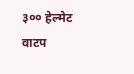३०० हेल्मेट वाटप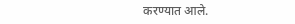करण्यात आले.